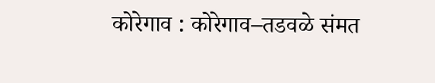कोरेगाव : कोरेगाव–तडवळे संमत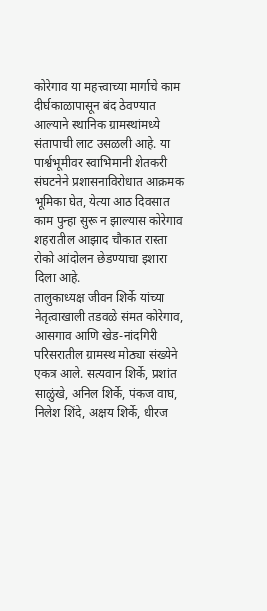कोरेगाव या महत्त्वाच्या मार्गाचे काम दीर्घकाळापासून बंद ठेवण्यात आल्याने स्थानिक ग्रामस्थांमध्ये संतापाची लाट उसळली आहे. या पार्श्वभूमीवर स्वाभिमानी शेतकरी संघटनेने प्रशासनाविरोधात आक्रमक भूमिका घेत, येत्या आठ दिवसात काम पुन्हा सुरू न झाल्यास कोरेगाव शहरातील आझाद चौकात रास्ता रोको आंदोलन छेडण्याचा इशारा दिला आहे.
तालुकाध्यक्ष जीवन शिर्के यांच्या नेतृत्वाखाली तडवळे संमत कोरेगाव, आसगाव आणि खेड-नांदगिरी परिसरातील ग्रामस्थ मोठ्या संख्येने एकत्र आले. सत्यवान शिर्के, प्रशांत साळुंखे, अनिल शिर्के, पंकज वाघ, निलेश शिंदे, अक्षय शिर्के, धीरज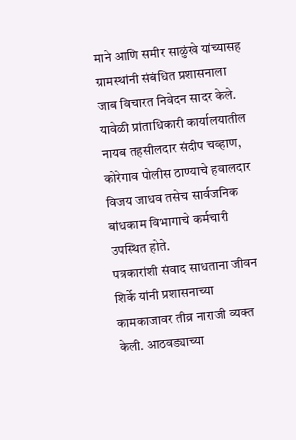माने आणि समीर साळुंखे यांच्यासह ग्रामस्थांनी संबंधित प्रशासनाला जाब विचारत निवेदन सादर केले. यावेळी प्रांताधिकारी कार्यालयातील नायब तहसीलदार संदीप चव्हाण, कोरेगाव पोलीस ठाण्याचे हवालदार विजय जाधव तसेच सार्वजनिक बांधकाम विभागाचे कर्मचारी उपस्थित होते.
पत्रकारांशी संवाद साधताना जीवन शिर्के यांनी प्रशासनाच्या कामकाजावर तीव्र नाराजी व्यक्त केली. आठवड्याच्या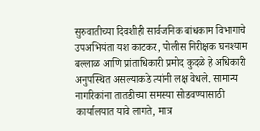सुरुवातीच्या दिवशीही सार्वजनिक बांधकाम विभागाचे उपअभियंता यश काटकर, पोलीस निरीक्षक घनश्याम बल्लाळ आणि प्रांताधिकारी प्रमोद कुदळे हे अधिकारी अनुपस्थित असल्याकडे त्यांनी लक्ष वेधले. सामान्य नागरिकांना तातडीच्या समस्या सोडवण्यासाठी कार्यालयात यावे लागते, मात्र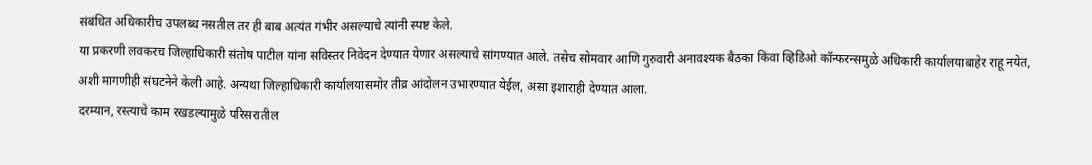संबंधित अधिकारीच उपलब्ध नसतील तर ही बाब अत्यंत गंभीर असल्याचे त्यांनी स्पष्ट केले.
या प्रकरणी लवकरच जिल्हाधिकारी संतोष पाटील यांना सविस्तर निवेदन देण्यात येणार असल्याचे सांगण्यात आले. तसेच सोमवार आणि गुरुवारी अनावश्यक बैठका किंवा व्हिडिओ कॉन्फरन्समुळे अधिकारी कार्यालयाबाहेर राहू नयेत, अशी मागणीही संघटनेने केली आहे. अन्यथा जिल्हाधिकारी कार्यालयासमोर तीव्र आंदोलन उभारण्यात येईल, असा इशाराही देण्यात आला.
दरम्यान, रस्त्याचे काम रखडल्यामुळे परिसरातील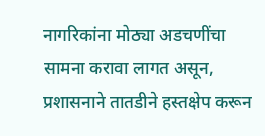नागरिकांना मोठ्या अडचणींचा सामना करावा लागत असून, प्रशासनाने तातडीने हस्तक्षेप करून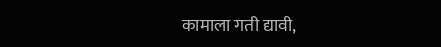कामाला गती द्यावी,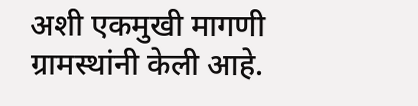अशी एकमुखी मागणी ग्रामस्थांनी केली आहे.